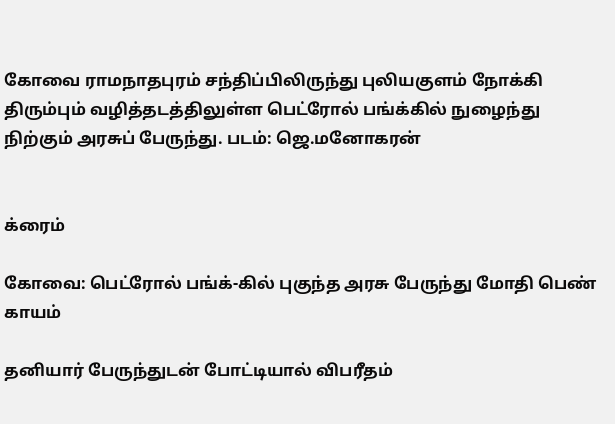கோவை ராமநாதபுரம் சந்திப்பிலிருந்து புலியகுளம் நோக்கி திரும்பும் வழித்தடத்திலுள்ள பெட்ரோல் பங்க்கில் நுழைந்து நிற்கும் அரசுப் பேருந்து. படம்: ஜெ.மனோகரன்


க்ரைம்

கோவை: பெட்ரோல் பங்க்-கில் புகுந்த அரசு பேருந்து மோதி பெண் காயம்

தனியார் பேருந்துடன் போட்டியால் விபரீதம்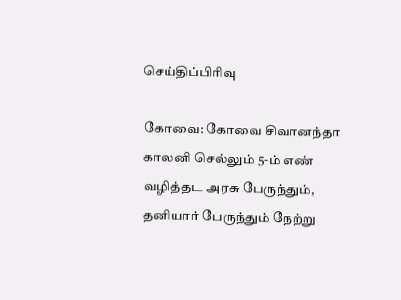செய்திப்பிரிவு

கோவை: கோவை சிவானந்தா காலனி செல்லும் 5-ம் எண் வழித்தட அரசு பேருந்தும், தனியார் பேருந்தும் நேற்று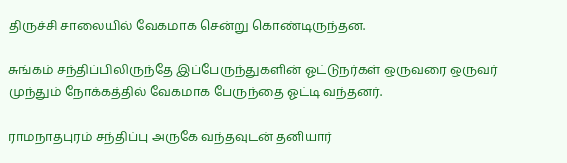திருச்சி சாலையில் வேகமாக சென்று கொண்டிருந்தன.

சுங்கம் சந்திப்பிலிருந்தே இப்பேருந்துகளின் ஓட்டுநர்கள் ஒருவரை ஒருவர் முந்தும் நோக்கத்தில் வேகமாக பேருந்தை ஓட்டி வந்தனர்.

ராமநாதபுரம் சந்திப்பு அருகே வந்தவுடன் தனியார்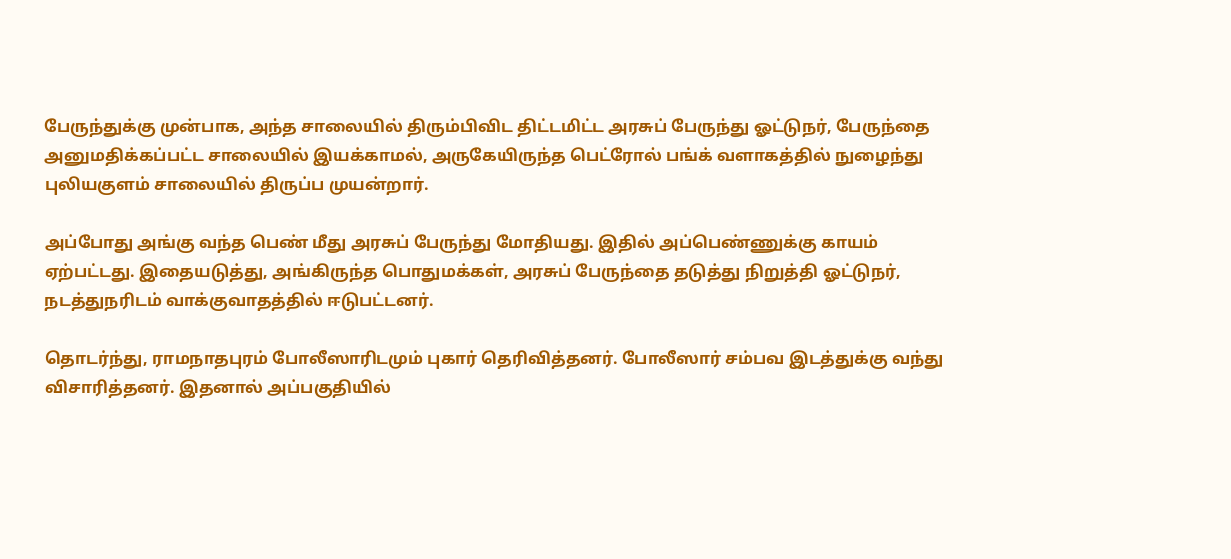பேருந்துக்கு முன்பாக, அந்த சாலையில் திரும்பிவிட திட்டமிட்ட அரசுப் பேருந்து ஓட்டுநர், பேருந்தை அனுமதிக்கப்பட்ட சாலையில் இயக்காமல், அருகேயிருந்த பெட்ரோல் பங்க் வளாகத்தில் நுழைந்து புலியகுளம் சாலையில் திருப்ப முயன்றார்.

அப்போது அங்கு வந்த பெண் மீது அரசுப் பேருந்து மோதியது. இதில் அப்பெண்ணுக்கு காயம் ஏற்பட்டது. இதையடுத்து, அங்கிருந்த பொதுமக்கள், அரசுப் பேருந்தை தடுத்து நிறுத்தி ஓட்டுநர், நடத்துநரிடம் வாக்குவாதத்தில் ஈடுபட்டனர்.

தொடர்ந்து, ராமநாதபுரம் போலீஸாரிடமும் புகார் தெரிவித்தனர். போலீஸார் சம்பவ இடத்துக்கு வந்து விசாரித்தனர். இதனால் அப்பகுதியில்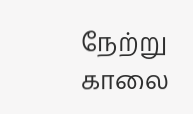நேற்று காலை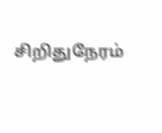சிறிதுநேரம்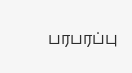பரபரப்பு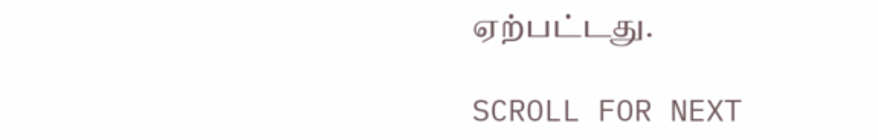ஏற்பட்டது.

SCROLL FOR NEXT